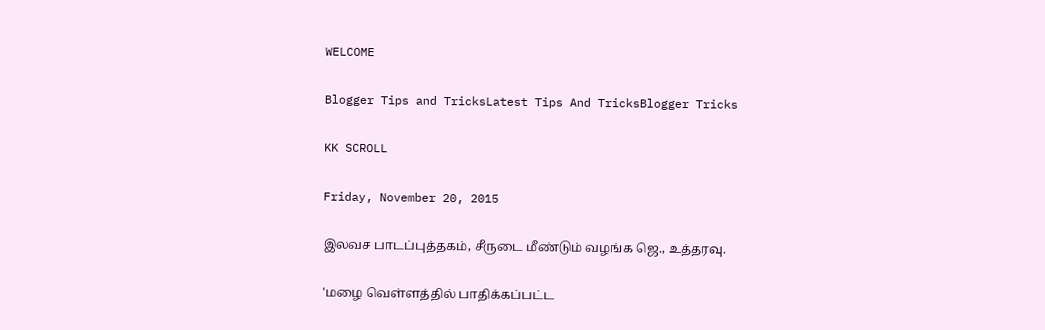WELCOME

Blogger Tips and TricksLatest Tips And TricksBlogger Tricks

KK SCROLL

Friday, November 20, 2015

இலவச பாடப்புத்தகம், சீருடை மீண்டும் வழங்க ஜெ., உத்தரவு.

'மழை வெள்ளத்தில் பாதிக்கப்பட்ட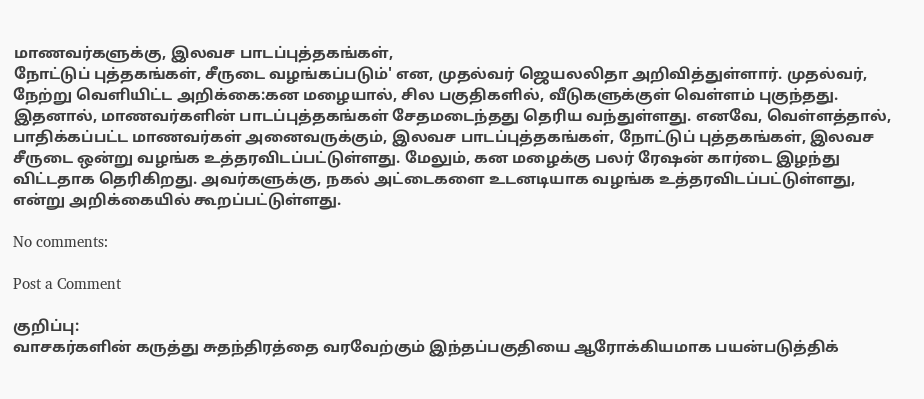மாணவர்களுக்கு, இலவச பாடப்புத்தகங்கள்,
நோட்டுப் புத்தகங்கள், சீருடை வழங்கப்படும்' என, முதல்வர் ஜெயலலிதா அறிவித்துள்ளார். முதல்வர், நேற்று வெளியிட்ட அறிக்கை:கன மழையால், சில பகுதிகளில், வீடுகளுக்குள் வெள்ளம் புகுந்தது. இதனால், மாணவர்களின் பாடப்புத்தகங்கள் சேதமடைந்தது தெரிய வந்துள்ளது. எனவே, வெள்ளத்தால், பாதிக்கப்பட்ட மாணவர்கள் அனைவருக்கும், இலவச பாடப்புத்தகங்கள், நோட்டுப் புத்தகங்கள், இலவச சீருடை ஒன்று வழங்க உத்தரவிடப்பட்டுள்ளது. மேலும், கன மழைக்கு பலர் ரேஷன் கார்டை இழந்து விட்டதாக தெரிகிறது. அவர்களுக்கு, நகல் அட்டைகளை உடனடியாக வழங்க உத்தரவிடப்பட்டுள்ளது, என்று அறிக்கையில் கூறப்பட்டுள்ளது.

No comments:

Post a Comment

குறிப்பு:
வாசகர்களின் கருத்து சுதந்திரத்தை வரவேற்கும் இந்தப்பகுதியை ஆரோக்கியமாக பயன்படுத்திக்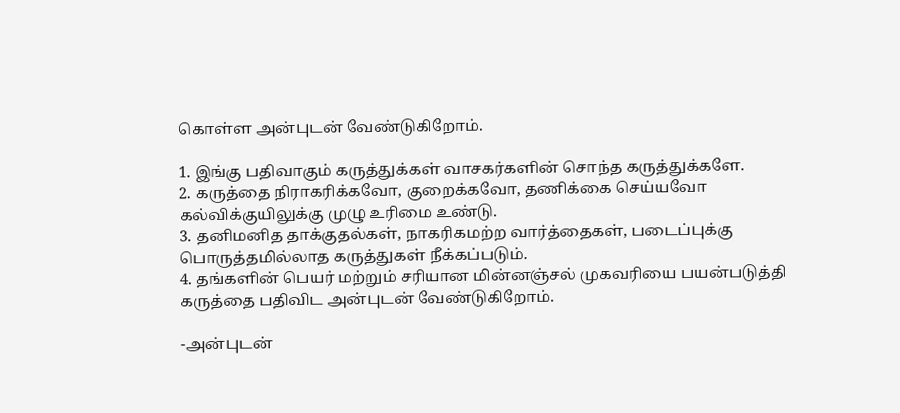கொள்ள அன்புடன் வேண்டுகிறோம்.

1. இங்கு பதிவாகும் கருத்துக்கள் வாசகர்களின் சொந்த கருத்துக்களே.
2. கருத்தை நிராகரிக்கவோ, குறைக்கவோ, தணிக்கை செய்யவோ கல்விக்குயிலுக்கு முழு உரிமை உண்டு.
3. தனிமனித தாக்குதல்கள், நாகரிகமற்ற வார்த்தைகள், படைப்புக்கு பொருத்தமில்லாத கருத்துகள் நீக்கப்படும்.
4. தங்களின் பெயர் மற்றும் சரியான மின்னஞ்சல் முகவரியை பயன்படுத்தி கருத்தை பதிவிட அன்புடன் வேண்டுகிறோம்.

-அன்புடன்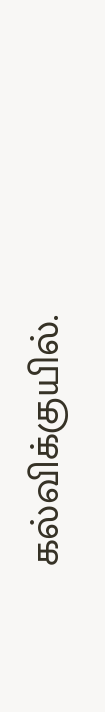கல்விக்குயில்.